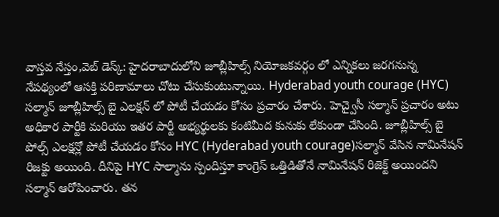వాస్తవ నేస్తం,వెబ్ డెస్క్: హైదరాబాదులోని జూబ్లీహిల్స్ నియోజకవర్గం లో ఎన్నికలు జరగనున్న నేపథ్యంలో ఆసక్తి పరిణామాలు చోటు చేసుకుంటున్నాయి. Hyderabad youth courage (HYC) సల్మాన్ జూబ్లీహిల్స్ బై ఎలక్షన్ లో పోటీ చేయడం కోసం ప్రచారం చేశారు. హెచ్వైసీ సల్మాన్ ప్రచారం అటు అధికార పార్టీకి మరియు ఇతర పార్టీ అభ్యర్థులకు కంటిమీద కునుకు లేకుండా చేసింది. జూబ్లీహిల్స్ బై పోల్స్ ఎలక్షన్లో పోటీ చేయడం కోసం HYC (Hyderabad youth courage)సల్మాన్ వేసిన నామినేషన్ రిజక్టు అయింది. దీనిపై HYC సాల్మాను స్పందిస్తూ కాంగ్రెస్ ఒత్తిడితోనే నామినేషన్ రిజెక్ట్ అయిందని సల్మాన్ ఆరోపించారు. తన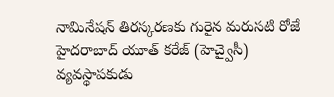నామినేషన్ తిరస్కరణకు గురైన మరుసటి రోజే హైదరాబాద్ యూత్ కరేజ్ (హెచ్వైసీ) వ్యవస్థాపకుడు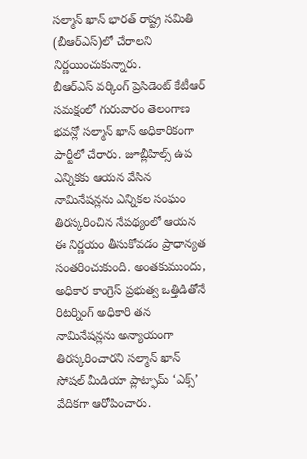సల్మాన్ ఖాన్ భారత్ రాష్ట్ర సమితి (బీఆర్ఎస్)లో చేరాలని నిర్ణయించుకున్నారు.
బీఆర్ఎస్ వర్కింగ్ ప్రెసిడెంట్ కేటీఆర్ సమక్షంలో గురువారం తెలంగాణ భవన్లో సల్మాన్ ఖాన్ అధికారికంగా పార్టీలో చేరారు. జూబ్లీహిల్స్ ఉప ఎన్నికకు ఆయన వేసిన నామినేషన్లను ఎన్నికల సంఘం తిరస్కరించిన నేపథ్యంలో ఆయన ఈ నిర్ణయం తీసుకోవడం ప్రాధాన్యత సంతరించుకుంది. అంతకుముందు, అధికార కాంగ్రెస్ ప్రభుత్వ ఒత్తిడితోనే రిటర్నింగ్ అధికారి తన నామినేషన్లను అన్యాయంగా తిరస్కరించారని సల్మాన్ ఖాన్ సోషల్ మీడియా ప్లాట్ఫామ్ ‘ఎక్స్’ వేదికగా ఆరోపించారు.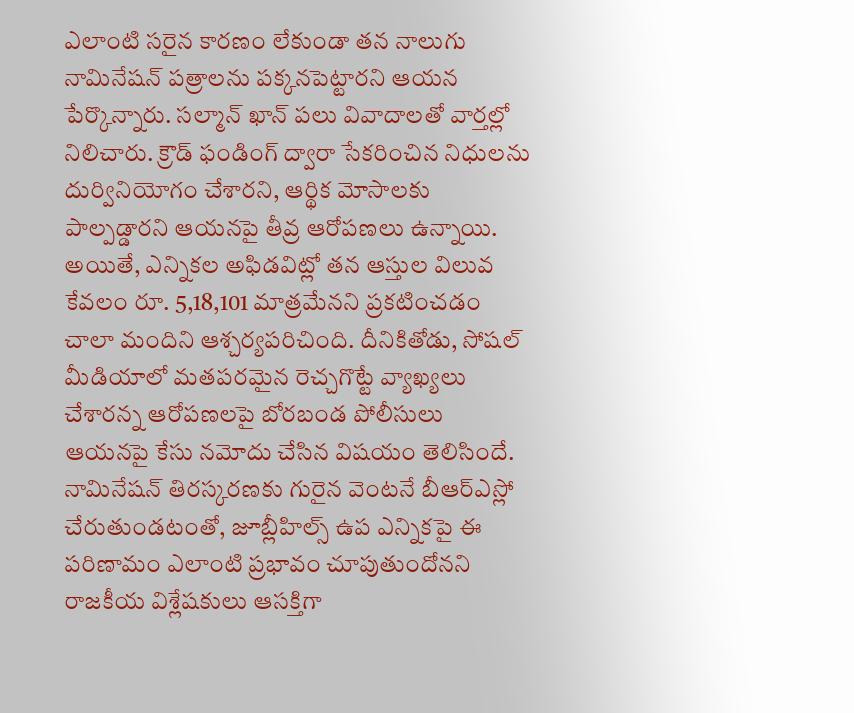ఎలాంటి సరైన కారణం లేకుండా తన నాలుగు నామినేషన్ పత్రాలను పక్కనపెట్టారని ఆయన పేర్కొన్నారు. సల్మాన్ ఖాన్ పలు వివాదాలతో వార్తల్లో నిలిచారు. క్రౌడ్ ఫండింగ్ ద్వారా సేకరించిన నిధులను దుర్వినియోగం చేశారని, ఆర్థిక మోసాలకు పాల్పడ్డారని ఆయనపై తీవ్ర ఆరోపణలు ఉన్నాయి. అయితే, ఎన్నికల అఫిడవిట్లో తన ఆస్తుల విలువ కేవలం రూ. 5,18,101 మాత్రమేనని ప్రకటించడం చాలా మందిని ఆశ్చర్యపరిచింది. దీనికితోడు, సోషల్ మీడియాలో మతపరమైన రెచ్చగొట్టే వ్యాఖ్యలు చేశారన్న ఆరోపణలపై బోరబండ పోలీసులు ఆయనపై కేసు నమోదు చేసిన విషయం తెలిసిందే. నామినేషన్ తిరస్కరణకు గురైన వెంటనే బీఆర్ఎస్లో చేరుతుండటంతో, జూబ్లీహిల్స్ ఉప ఎన్నికపై ఈ పరిణామం ఎలాంటి ప్రభావం చూపుతుందోనని రాజకీయ విశ్లేషకులు ఆసక్తిగా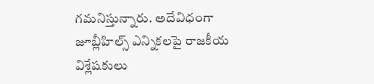గమనిస్తున్నారు. అదేవిధంగా జూబ్లీహిల్స్ ఎన్నికలపై రాజకీయ విశ్లేషకులు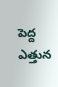పెద్ద ఎత్తున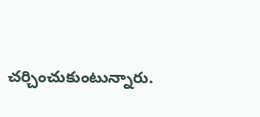చర్చించుకుంటున్నారు.